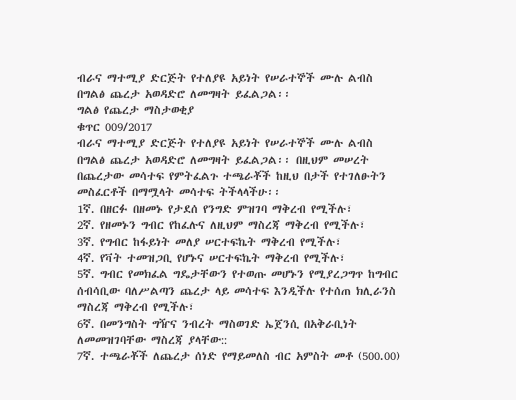ብራና ማተሚያ ድርጅት የተለያዩ አይነት የሠራተኞች ሙሉ ልብስ በግልፅ ጨረታ አወዳድሮ ለመግዛት ይፈልጋል፡፡
ግልፅ የጨረታ ማስታወቂያ
ቁጥር 009/2017
ብራና ማተሚያ ድርጅት የተለያዩ አይነት የሠራተኞች ሙሉ ልብስ በግልፅ ጨረታ አወዳድሮ ለመግዛት ይፈልጋል፡፡ በዚህም መሠረት በጨረታው መሳተፍ የምትፈልጉ ተጫራቾች ከዚህ በታች የተገለፁትን መስፈርቶች በማሟላት መሳተፍ ትችላላችሁ፡፡
1ኛ. በዘርፉ በዘመኑ የታደሰ የንግድ ምዝገባ ማቅረብ የሚችሉ፣
2ኛ. የዘመኑን ግብር የከፈሉና ለዚህም ማስረጃ ማቅረብ የሚችሉ፣
3ኛ. የግብር ከፋይነት መለያ ሠርተፍኬት ማቅረብ የሚችሉ፣
4ኛ. የቫት ተመዝጋቢ የሆኑና ሠርተፍኬት ማቅረብ የሚችሉ፣
5ኛ. ግብር የመክፈል ግዴታቸውን የተወጡ መሆኑን የሚያረጋግጥ ከግብር ሰብሳቢው ባለሥልጣን ጨረታ ላይ መሳተፍ እንዲችሉ የተሰጠ ክሊራንስ ማስረጃ ማቅረብ የሚችሉ፣
6ኛ. በመንግስት ግዥና ንብረት ማስወገድ ኤጀንሲ በአቅራቢነት ለመመዝገባቸው ማስረጃ ያላቸው::
7ኛ. ተጫራቾች ለጨረታ ሰነድ የማይመለስ ብር አምስት መቶ (500.00)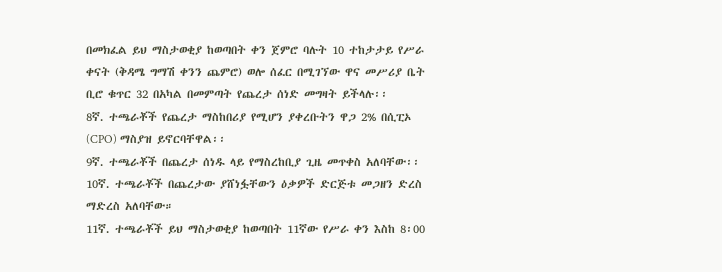በመክፈል ይህ ማስታወቂያ ከወጣበት ቀን ጀምሮ ባሉት 10 ተከታታይ የሥራ ቀናት (ቅዳሜ ግማሽ ቀንን ጨምሮ) ወሎ ሰፈር በሚገኘው ዋና መሥሪያ ቤት ቢሮ ቁጥር 32 በአካል በመምጣት የጨረታ ሰነድ መግዛት ይችላሉ፡፡
8ኛ. ተጫራቾች የጨረታ ማስከበሪያ የሚሆን ያቀረቡትን ዋጋ 2% በሲፒኦ (CPO) ማስያዝ ይኖርባቸዋል፡፡
9ኛ. ተጫራቾች በጨረታ ሰነዱ ላይ የማስረከቢያ ጊዜ መጥቀስ አለባቸው፡፡
10ኛ. ተጫራቾች በጨረታው ያሸነፏቸውን ዕቃዎች ድርጅቱ መጋዘን ድረስ ማድረስ አለባቸው።
11ኛ. ተጫራቾች ይህ ማስታወቂያ ከወጣበት 11ኛው የሥራ ቀን እስከ 8፡00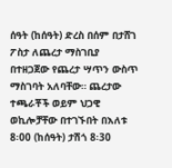ሰዓት (ከሰዓት) ድረስ በሰም በታሸገ ፖስታ ለጨረታ ማስገቢያ በተዘጋጀው የጨረታ ሣጥን ውስጥ ማስገባት አለባቸው። ጨረታው ተጫራቾች ወይም ህጋዊ ወኪሎቻቸው በተገኙበት በእለቱ 8፡00 (ከሰዓት) ታሽጎ 8፡30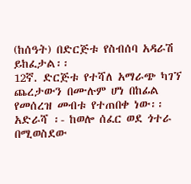(ከሰዓት) በድርጅቱ የስብሰባ አዳራሽ ይከፈታል፡፡
12ኛ. ድርጅቱ የተሻለ አማራጭ ካገኘ ጨረታውን በሙሉም ሆነ በከፊል የመሰረዝ መብቱ የተጠበቀ ነው፡፡
አድራሻ ፡- ከወሎ ሰፈር ወደ ጎተራ በሚወስደው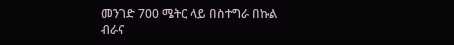መንገድ 700 ሜትር ላይ በስተግራ በኩል
ብራና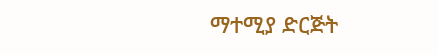ማተሚያ ድርጅት